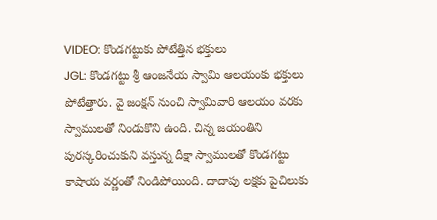VIDEO: కొండగట్టుకు పోటేత్తిన భక్తులు
JGL: కొండగట్టు శ్రీ ఆంజనేయ స్వామి ఆలయంకు భక్తులు పోటేత్తారు. వై జంక్షన్ నుంచి స్వామివారి ఆలయం వరకు స్వాములతో నిండుకొని ఉంది. చిన్న జయంతిని పురస్కరించుకుని వస్తున్న దీక్షా స్వాములతో కొండగట్టు కాషాయ వర్ణంతో నిండిపోయింది. దాదాపు లక్షకు పైచిలుకు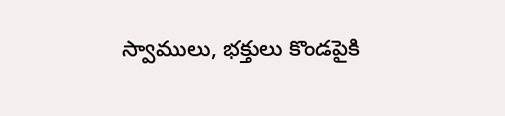స్వాములు, భక్తులు కొండపైకి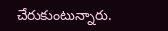చేరుకుంటున్నారు.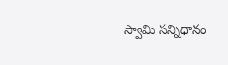స్వామి సన్నిధానం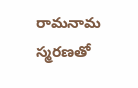రామనామ స్మరణతో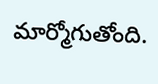మార్మోగుతోంది.